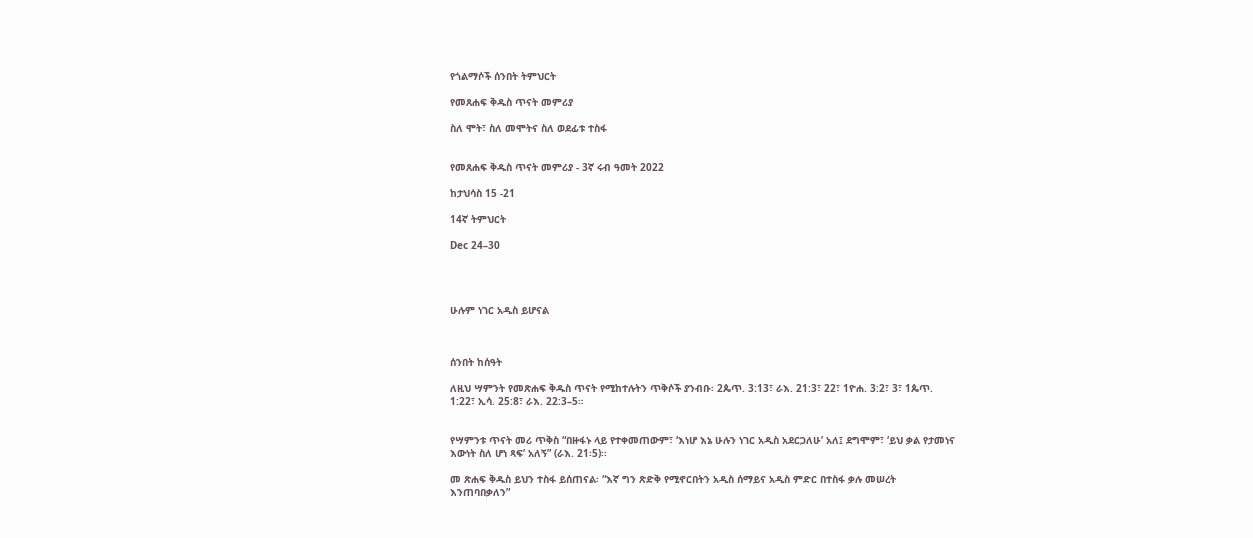የጎልማሶች ሰንበት ትምህርት

የመጸሐፍ ቅዱስ ጥናት መምሪያ

ስለ ሞት፣ ስለ መሞትና ስለ ወደፊቱ ተስፋ


የመጸሐፍ ቅዱስ ጥናት መምሪያ - 3ኛ ሩብ ዓመት 2022

ከታህሳስ 15 -21

14ኛ ትምህርት

Dec 24–30




ሁሉም ነገር አዲስ ይሆናል



ሰንበት ከሰዓት

ለዚህ ሣምንት የመጽሐፍ ቅዱስ ጥናት የሚከተሉትን ጥቅሶች ያንብቡ፡ 2ጴጥ. 3:13፣ ራእ. 21:3፣ 22፣ 1ዮሐ. 3:2፣ 3፣ 1ጴጥ. 1:22፣ ኢሳ. 25:8፣ ራእ. 22:3–5።


የሣምንቱ ጥናት መሪ ጥቅስ “በዙፋኑ ላይ የተቀመጠውም፣ ‘እነሆ እኔ ሁሉን ነገር አዲስ አደርጋለሁ’ አለ፤ ደግሞም፣ ‘ይህ ቃል የታመነና እውነት ስለ ሆነ ጻፍ’ አለኝ” (ራእ. 21፡5)፡፡

መ ጽሐፍ ቅዱስ ይህን ተስፋ ይሰጠናል፡ “እኛ ግን ጽድቅ የሚኖርበትን አዲስ ሰማይና አዲስ ምድር በተስፋ ቃሉ መሠረት እንጠባበቃለን”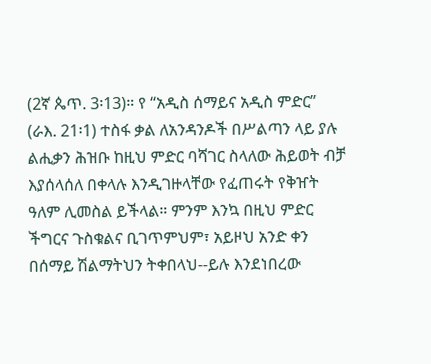(2ኛ ጴጥ. 3፡13)። የ “አዲስ ሰማይና አዲስ ምድር” (ራእ. 21፡1) ተስፋ ቃል ለአንዳንዶች በሥልጣን ላይ ያሉ ልሒቃን ሕዝቡ ከዚህ ምድር ባሻገር ስላለው ሕይወት ብቻ እያሰላሰለ በቀላሉ እንዲገዙላቸው የፈጠሩት የቅዠት ዓለም ሊመስል ይችላል። ምንም እንኳ በዚህ ምድር ችግርና ጉስቁልና ቢገጥምህም፣ አይዞህ አንድ ቀን በሰማይ ሽልማትህን ትቀበላህ--ይሉ እንደነበረው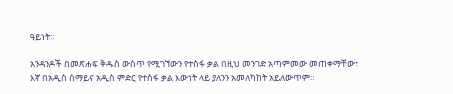ዓይነት።

አንዳንዶች በመጽሐፍ ቅዱስ ውስጥ የሚገኘውን የተስፋ ቃል በዚህ መንገድ አጣምመው መጠቀማቸው፣ እኛ በአዲስ ሰማይና አዲስ ምድር የተስፋ ቃል እውነት ላይ ያለንን አመለካከት አይለውጥም።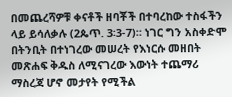በመጨረሻዎቹ ቀናቶች ዘባቾች በተባረከው ተስፋችን ላይ ይሳለቃሉ (2ጴጥ. 3፡3-7)። ነገር ግን አስቀድሞ በትንቢት በተነገረው መሠረት የእነርሱ መዘበት መጽሐፍ ቅዱስ ለሚናገረው እውነት ተጨማሪ ማስረጃ ሆኖ መታየት የሚችል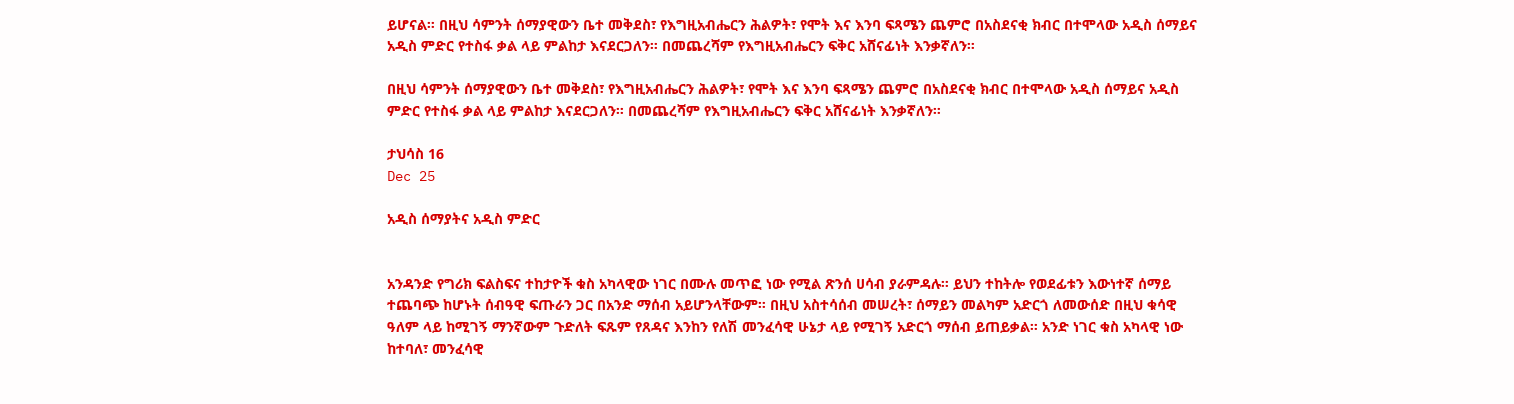ይሆናል። በዚህ ሳምንት ሰማያዊውን ቤተ መቅደስ፣ የእግዚአብሔርን ሕልዎት፣ የሞት እና እንባ ፍጻሜን ጨምሮ በአስደናቂ ክብር በተሞላው አዲስ ሰማይና አዲስ ምድር የተስፋ ቃል ላይ ምልከታ እናደርጋለን። በመጨረሻም የእግዚአብሔርን ፍቅር አሸናፊነት እንቃኛለን።

በዚህ ሳምንት ሰማያዊውን ቤተ መቅደስ፣ የእግዚአብሔርን ሕልዎት፣ የሞት እና እንባ ፍጻሜን ጨምሮ በአስደናቂ ክብር በተሞላው አዲስ ሰማይና አዲስ ምድር የተስፋ ቃል ላይ ምልከታ እናደርጋለን። በመጨረሻም የእግዚአብሔርን ፍቅር አሸናፊነት እንቃኛለን።

ታህሳስ 16
Dec 25

አዲስ ሰማያትና አዲስ ምድር


አንዳንድ የግሪክ ፍልስፍና ተከታዮች ቁስ አካላዊው ነገር በሙሉ መጥፎ ነው የሚል ጽንሰ ሀሳብ ያራምዳሉ። ይህን ተከትሎ የወደፊቱን እውነተኛ ሰማይ ተጨባጭ ከሆኑት ሰብዓዊ ፍጡራን ጋር በአንድ ማሰብ አይሆንላቸውም። በዚህ አስተሳሰብ መሠረት፣ ሰማይን መልካም አድርጎ ለመውሰድ በዚህ ቁሳዊ ዓለም ላይ ከሚገኝ ማንኛውም ጉድለት ፍጹም የጸዳና እንከን የለሽ መንፈሳዊ ሁኔታ ላይ የሚገኝ አድርጎ ማሰብ ይጠይቃል። አንድ ነገር ቁስ አካላዊ ነው ከተባለ፣ መንፈሳዊ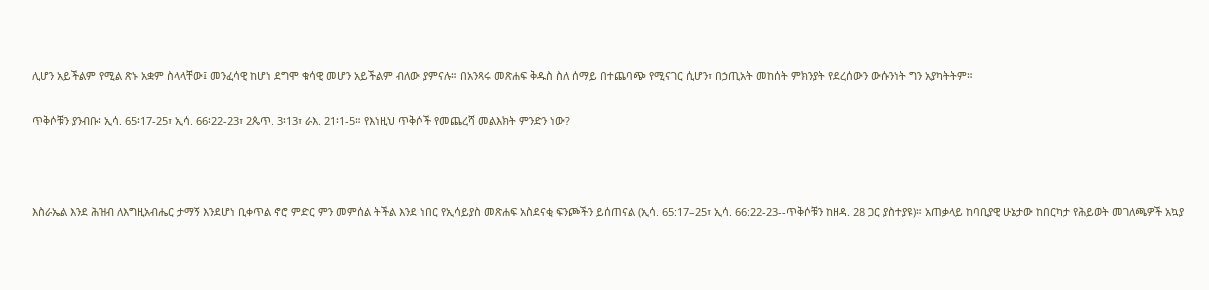ሊሆን አይችልም የሚል ጽኑ አቋም ስላላቸው፤ መንፈሳዊ ከሆነ ደግሞ ቁሳዊ መሆን አይችልም ብለው ያምናሉ። በአንጻሩ መጽሐፍ ቅዱስ ስለ ሰማይ በተጨባጭ የሚናገር ሲሆን፣ በኃጢአት መከሰት ምክንያት የደረሰውን ውሱንነት ግን አያካትትም።

ጥቅሶቹን ያንብቡ፡ ኢሳ. 65፡17-25፣ ኢሳ. 66፡22-23፣ 2ጴጥ. 3፡13፣ ራእ. 21፡1-5። የእነዚህ ጥቅሶች የመጨረሻ መልእክት ምንድን ነው?



እስራኤል እንደ ሕዝብ ለእግዚአብሔር ታማኝ እንደሆነ ቢቀጥል ኖሮ ምድር ምን መምሰል ትችል እንደ ነበር የኢሳይያስ መጽሐፍ አስደናቂ ፍንጮችን ይሰጠናል (ኢሳ. 65:17–25፣ ኢሳ. 66:22-23--ጥቅሶቹን ከዘዳ. 28 ጋር ያስተያዩ)። አጠቃላይ ከባቢያዊ ሁኔታው ከበርካታ የሕይወት መገለጫዎች አኳያ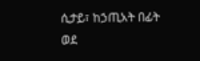ሲታይ፣ ከኃጢአት በፊት ወደ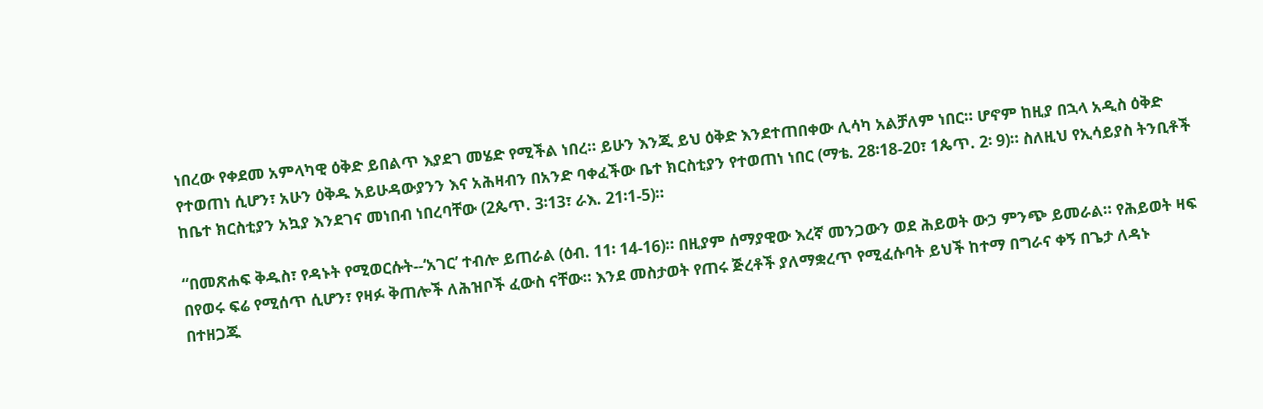ነበረው የቀደመ አምላካዊ ዕቅድ ይበልጥ እያደገ መሄድ የሚችል ነበረ። ይሁን እንጂ ይህ ዕቅድ እንደተጠበቀው ሊሳካ አልቻለም ነበር። ሆኖም ከዚያ በኋላ አዲስ ዕቅድ የተወጠነ ሲሆን፣ አሁን ዕቅዱ አይሁዳውያንን እና አሕዛብን በአንድ ባቀፈችው ቤተ ክርስቲያን የተወጠነ ነበር (ማቴ. 28፡18-20፣ 1ጴጥ. 2፡ 9)። ስለዚህ የኢሳይያስ ትንቢቶች ከቤተ ክርስቲያን አኳያ እንደገና መነበብ ነበረባቸው (2ጴጥ. 3፡13፣ ራእ. 21፡1-5)።

“በመጽሐፍ ቅዱስ፣ የዳኑት የሚወርሱት--‘አገር’ ተብሎ ይጠራል (ዕብ. 11፡ 14-16)። በዚያም ሰማያዊው እረኛ መንጋውን ወደ ሕይወት ውኃ ምንጭ ይመራል። የሕይወት ዛፍ በየወሩ ፍሬ የሚሰጥ ሲሆን፣ የዛፉ ቅጠሎች ለሕዝቦች ፈውስ ናቸው። እንደ መስታወት የጠሩ ጅረቶች ያለማቋረጥ የሚፈሱባት ይህች ከተማ በግራና ቀኝ በጌታ ለዳኑ በተዘጋጁ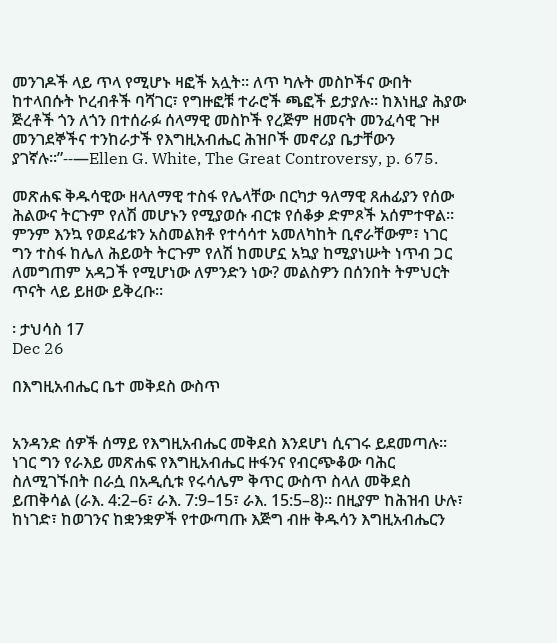መንገዶች ላይ ጥላ የሚሆኑ ዛፎች አሏት። ለጥ ካሉት መስኮችና ውበት ከተላበሱት ኮረብቶች ባሻገር፣ የግዙፎቹ ተራሮች ጫፎች ይታያሉ። ከእነዚያ ሕያው ጅረቶች ጎን ለጎን በተሰራፉ ሰላማዊ መስኮች የረጅም ዘመናት መንፈሳዊ ጉዞ መንገደኞችና ተንከራታች የእግዚአብሔር ሕዝቦች መኖሪያ ቤታቸውን ያገኛሉ።”--—Ellen G. White, The Great Controversy, p. 675.

መጽሐፍ ቅዱሳዊው ዘላለማዊ ተስፋ የሌላቸው በርካታ ዓለማዊ ጸሐፊያን የሰው ሕልውና ትርጉም የለሽ መሆኑን የሚያወሱ ብርቱ የሰቆቃ ድምጾች አሰምተዋል። ምንም እንኳ የወደፊቱን አስመልክቶ የተሳሳተ አመለካከት ቢኖራቸውም፣ ነገር ግን ተስፋ ከሌለ ሕይወት ትርጉም የለሽ ከመሆኗ አኳያ ከሚያነሡት ነጥብ ጋር ለመግጠም አዳጋች የሚሆነው ለምንድን ነው? መልስዎን በሰንበት ትምህርት ጥናት ላይ ይዘው ይቅረቡ።

፡ ታህሳስ 17
Dec 26

በእግዚአብሔር ቤተ መቅደስ ውስጥ


አንዳንድ ሰዎች ሰማይ የእግዚአብሔር መቅደስ እንደሆነ ሲናገሩ ይደመጣሉ። ነገር ግን የራእይ መጽሐፍ የእግዚአብሔር ዙፋንና የብርጭቆው ባሕር ስለሚገኙበት በራሷ በአዲሲቱ የሩሳሌም ቅጥር ውስጥ ስላለ መቅደስ ይጠቅሳል (ራእ. 4:2–6፣ ራእ. 7:9–15፣ ራእ. 15:5–8)። በዚያም ከሕዝብ ሁሉ፣ ከነገድ፣ ከወገንና ከቋንቋዎች የተውጣጡ እጅግ ብዙ ቅዱሳን እግዚአብሔርን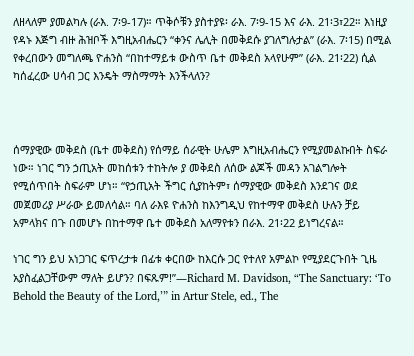ለዘላለም ያመልካሉ (ራእ. 7፡9-17)። ጥቅሶቹን ያስተያዩ፡ ራእ. 7፡9-15 እና ራእ. 21፡3፣22። እነዚያ የዳኑ እጅግ ብዙ ሕዝቦች እግዚአብሔርን “ቀንና ሌሊት በመቅደሱ ያገለግሉታል” (ራእ. 7፡15) በሚል የቀረበውን መግለጫ ዮሐንስ “በከተማይቱ ውስጥ ቤተ መቅደስ አላየሁም” (ራእ. 21፡22) ሲል ካሰፈረው ሀሳብ ጋር እንዴት ማስማማት እንችላለን?



ሰማያዊው መቅደስ (ቤተ መቅደስ) የሰማይ ሰራዊት ሁሌም እግዚአብሔርን የሚያመልኩበት ስፍራ ነው። ነገር ግን ኃጢአት መከሰቱን ተከትሎ ያ መቅደስ ለሰው ልጆች መዳን አገልግሎት የሚሰጥበት ስፍራም ሆነ። “የኃጢአት ችግር ሲያከትም፣ ሰማያዊው መቅደስ እንደገና ወደ መጀመሪያ ሥራው ይመለሳል። ባለ ራእዩ ዮሐንስ ከእንግዲህ የከተማዋ መቅደስ ሁሉን ቻይ አምላክና በጉ በመሆኑ በከተማዋ ቤተ መቅደስ አለማየቱን በራእ. 21፡22 ይነግረናል።

ነገር ግን ይህ አነጋገር ፍጥረታቱ በፊቱ ቀርበው ከእርሱ ጋር የተለየ አምልኮ የሚያደርጉበት ጊዜ አያስፈልጋቸውም ማለት ይሆን? በፍጹም!”—Richard M. Davidson, “The Sanctuary: ‘To Behold the Beauty of the Lord,’” in Artur Stele, ed., The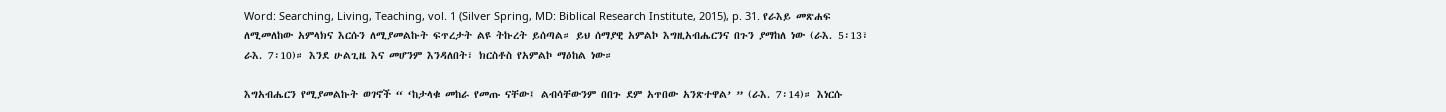Word: Searching, Living, Teaching, vol. 1 (Silver Spring, MD: Biblical Research Institute, 2015), p. 31. የራእይ መጽሐፍ ለሚመለከው አምላክና እርሱን ለሚያመልኩት ፍጥረታት ልዩ ትኩረት ይሰጣል። ይህ ሰማያዊ አምልኮ እግዚአብሔርንና በጉን ያማከለ ነው (ራእ. 5፡13፣ ራእ. 7፡10)። እንደ ሁልጊዜ እና መሆንም እንዳለበት፣ ክርስቶስ የአምልኮ ማዕከል ነው።

እግአብሔርን የሚያመልኩት ወገኖች “ ‘ከታላቁ መከራ የመጡ ናቸው፤ ልብሳቸውንም በበጉ ደም አጥበው አንጽተዋል’ ” (ራእ. 7፡14)። እነርሱ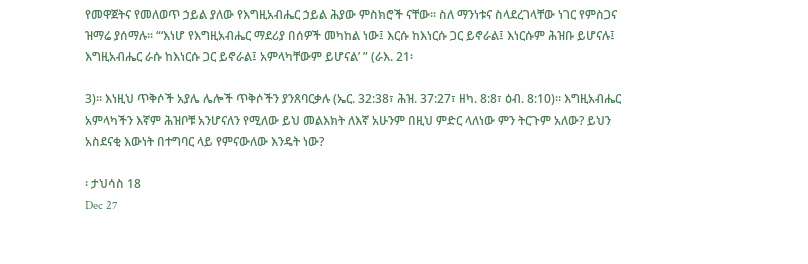የመዋጀትና የመለወጥ ኃይል ያለው የእግዚአብሔር ኃይል ሕያው ምስክሮች ናቸው። ስለ ማንነቱና ስላደረገላቸው ነገር የምስጋና ዝማሬ ያሰማሉ። “‘እነሆ የእግዚአብሔር ማደሪያ በሰዎች መካከል ነው፤ እርሱ ከእነርሱ ጋር ይኖራል፤ እነርሱም ሕዝቡ ይሆናሉ፤ እግዚአብሔር ራሱ ከእነርሱ ጋር ይኖራል፤ አምላካቸውም ይሆናል’ ” (ራእ. 21፡

3)። እነዚህ ጥቅሶች አያሌ ሌሎች ጥቅሶችን ያንጸባርቃሉ (ኤር. 32:38፣ ሕዝ. 37:27፣ ዘካ. 8:8፣ ዕብ. 8:10)። እግዚአብሔር አምላካችን እኛም ሕዝቦቹ አንሆናለን የሚለው ይህ መልእክት ለእኛ አሁንም በዚህ ምድር ላለነው ምን ትርጉም አለው? ይህን አስደናቂ እውነት በተግባር ላይ የምናውለው እንዴት ነው?

፡ ታህሳስ 18
Dec 27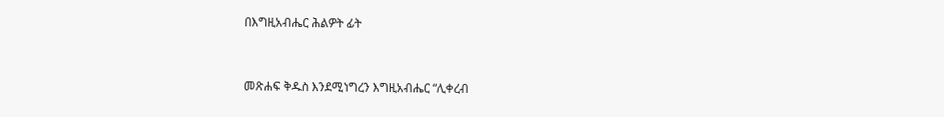በእግዚአብሔር ሕልዎት ፊት


መጽሐፍ ቅዱስ እንደሚነግረን እግዚአብሔር “ሊቀረብ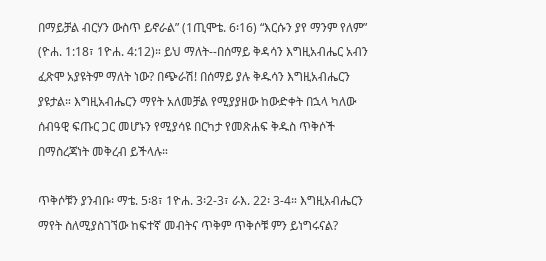በማይቻል ብርሃን ውስጥ ይኖራል” (1ጢሞቴ. 6፡16) “እርሱን ያየ ማንም የለም” (ዮሐ. 1:18፣ 1ዮሐ. 4:12)። ይህ ማለት--በሰማይ ቅዳሳን እግዚአብሔር አብን ፈጽሞ አያዩትም ማለት ነው? በጭራሽ! በሰማይ ያሉ ቅዱሳን እግዚአብሔርን ያዩታል። እግዚአብሔርን ማየት አለመቻል የሚያያዘው ከውድቀት በኋላ ካለው ሰብዓዊ ፍጡር ጋር መሆኑን የሚያሳዩ በርካታ የመጽሐፍ ቅዱስ ጥቅሶች በማስረጃነት መቅረብ ይችላሉ።

ጥቅሶቹን ያንብቡ፡ ማቴ. 5፡8፣ 1ዮሐ. 3፡2-3፣ ራእ. 22፡ 3-4። እግዚአብሔርን ማየት ስለሚያስገኘው ከፍተኛ መብትና ጥቅም ጥቅሶቹ ምን ይነግሩናል?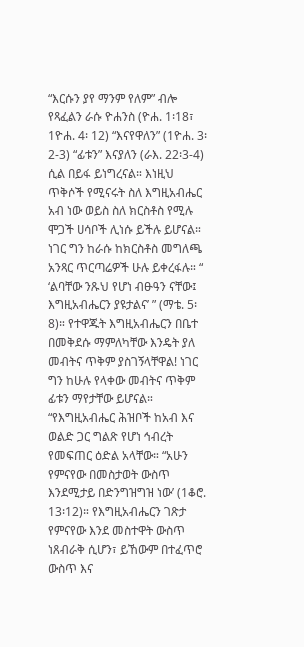“እርሱን ያየ ማንም የለም” ብሎ የጻፈልን ራሱ ዮሐንስ (ዮሐ. 1፡18፣ 1ዮሐ. 4፡ 12) “እናየዋለን” (1ዮሐ. 3፡2-3) “ፊቱን” እናያለን (ራእ. 22፡3-4) ሲል በይፋ ይነግረናል። እነዚህ ጥቅሶች የሚናሩት ስለ እግዚአብሔር አብ ነው ወይስ ስለ ክርስቶስ የሚሉ ሞጋች ሀሳቦች ሊነሱ ይችሉ ይሆናል። ነገር ግን ከራሱ ከክርስቶስ መግለጫ አንጻር ጥርጣሬዎች ሁሉ ይቀረፋሉ። “ ‘ልባቸው ንጹህ የሆነ ብፁዓን ናቸው፤ እግዚአብሔርን ያዩታልና’ ” (ማቴ. 5፡8)። የተዋጁት እግዚአብሔርን በቤተ በመቅደሱ ማምለካቸው እንዴት ያለ መብትና ጥቅም ያስገኝላቸዋል! ነገር ግን ከሁሉ የላቀው መብትና ጥቅም ፊቱን ማየታቸው ይሆናል። “የእግዚአብሔር ሕዝቦች ከአብ እና ወልድ ጋር ግልጽ የሆነ ኅብረት የመፍጠር ዕድል አላቸው። “አሁን የምናየው በመስታወት ውስጥ እንደሚታይ በድንግዝግዝ ነው’ (1ቆሮ. 13፡12)። የእግዚአብሔርን ገጽታ የምናየው እንደ መስተዋት ውስጥ ነጸብራቅ ሲሆን፣ ይኸውም በተፈጥሮ ውስጥ እና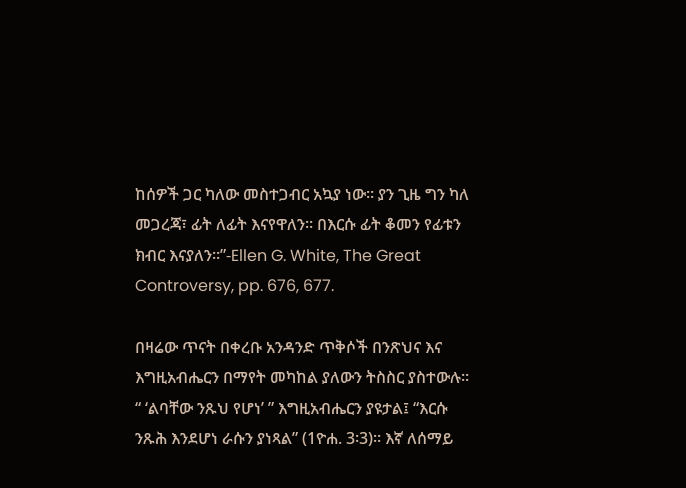ከሰዎች ጋር ካለው መስተጋብር አኳያ ነው። ያን ጊዜ ግን ካለ መጋረጃ፣ ፊት ለፊት እናየዋለን። በእርሱ ፊት ቆመን የፊቱን ክብር እናያለን።”-Ellen G. White, The Great Controversy, pp. 676, 677.

በዛሬው ጥናት በቀረቡ አንዳንድ ጥቅሶች በንጽህና እና እግዚአብሔርን በማየት መካከል ያለውን ትስስር ያስተውሉ። “ ‘ልባቸው ንጹህ የሆነ’ ” እግዚአብሔርን ያዩታል፤ “እርሱ ንጹሕ እንደሆነ ራሱን ያነጻል” (1ዮሐ. 3፡3)። እኛ ለሰማይ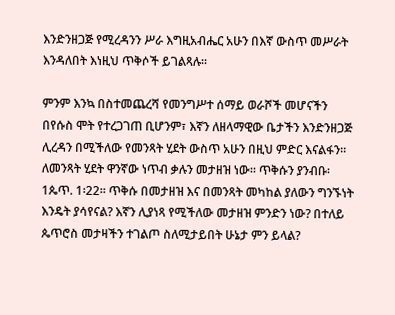እንድንዘጋጅ የሚረዳንን ሥራ እግዚአብሔር አሁን በእኛ ውስጥ መሥራት እንዳለበት እነዚህ ጥቅሶች ይገልጻሉ።

ምንም እንኳ በስተመጨረሻ የመንግሥተ ሰማይ ወራሾች መሆናችን በየሱስ ሞት የተረጋገጠ ቢሆንም፣ እኛን ለዘላማዊው ቤታችን እንድንዘጋጅ ሊረዳን በሚችለው የመንጻት ሂደት ውስጥ አሁን በዚህ ምድር እናልፋን። ለመንጻት ሂደት ዋንኛው ነጥብ ቃሉን መታዘዝ ነው። ጥቅሱን ያንብቡ፡ 1ጴጥ. 1፡22። ጥቅሱ በመታዘዝ እና በመንጻት መካከል ያለውን ግንኙነት እንዴት ያሳየናል? እኛን ሊያነጻ የሚችለው መታዘዝ ምንድን ነው? በተለይ ጴጥሮስ መታዛችን ተገልጦ ስለሚታይበት ሁኔታ ምን ይላል?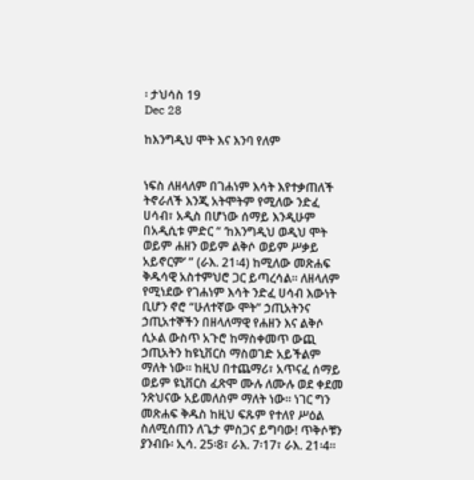፡ ታህሳስ 19
Dec 28

ከእንግዲህ ሞት እና እንባ የለም


ነፍስ ለዘላለም በገሐነም እሳት እየተቃጠለች ትኖራለች እንጂ አትሞትም የሚለው ንድፈ ሀሳብ፣ አዲስ በሆነው ሰማይ እንዲሁም በአዲሲቱ ምድር “ ‘ከእንግዲህ ወዲህ ሞት ወይም ሐዘን ወይም ልቅሶ ወይም ሥቃይ አይኖርም’ ” (ራእ. 21፡4) ከሚለው መጽሐፍ ቅዱሳዊ አስተምህሮ ጋር ይጣረሳል። ለዘላለም የሚነደው የገሐነም እሳት ንድፈ ሀሳብ እውነት ቢሆን ኖሮ “ሁለተኛው ሞት” ኃጢአትንና ኃጢአተኞችን በዘላለማዊ የሐዘን እና ልቅሶ ሲኦል ውስጥ አጉሮ ከማስቀመጥ ውጪ ኃጢአትን ከዩኒቨርስ ማስወገድ አይችልም ማለት ነው። ከዚህ በተጨማሪ፣ አጥናፈ ሰማይ ወይም ዩኒቨርስ ፈጽሞ ሙሉ ለሙሉ ወደ ቀደመ ንጽህናው አይመለስም ማለት ነው። ነገር ግን መጽሐፍ ቅዱስ ከዚህ ፍጹም የተለየ ሥዕል ስለሚሰጠን ለጌታ ምስጋና ይግባው! ጥቅሶቹን ያንብቡ፡ ኢሳ. 25፡8፣ ራእ. 7፡17፣ ራእ. 21፡4።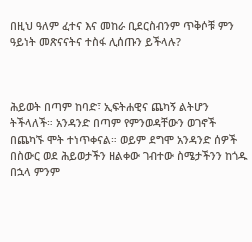በዚህ ዓለም ፈተና እና መከራ ቢደርስብንም ጥቅሶቹ ምን ዓይነት መጽናናትና ተስፋ ሊሰጡን ይችላሉ?



ሕይወት በጣም ከባድ፣ ኢፍትሐዊና ጨካኝ ልትሆን ትችላለች። አንዳንድ በጣም የምንወዳቸውን ወገኖች በጨካኙ ሞት ተነጥቀናል። ወይም ደግሞ አንዳንድ ሰዎች በስውር ወደ ሕይወታችን ዘልቀው ገብተው ስሜታችንን ከጎዱ በኋላ ምንም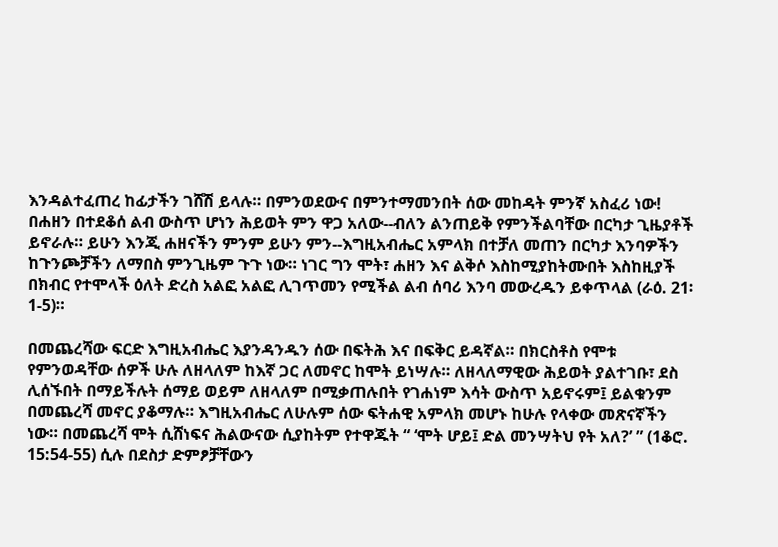እንዳልተፈጠረ ከፊታችን ገሸሽ ይላሉ። በምንወደውና በምንተማመንበት ሰው መከዳት ምንኛ አስፈሪ ነው! በሐዘን በተደቆሰ ልብ ውስጥ ሆነን ሕይወት ምን ዋጋ አለው--ብለን ልንጠይቅ የምንችልባቸው በርካታ ጊዜያቶች ይኖራሉ። ይሁን እንጂ ሐዘናችን ምንም ይሁን ምን--እግዚአብሔር አምላክ በተቻለ መጠን በርካታ እንባዎችን ከጉንጮቻችን ለማበስ ምንጊዜም ጉጉ ነው። ነገር ግን ሞት፣ ሐዘን እና ልቅሶ እስከሚያከትሙበት እስከዚያች በክብር የተሞላች ዕለት ድረስ አልፎ አልፎ ሊገጥመን የሚችል ልብ ሰባሪ እንባ መውረዱን ይቀጥላል (ራዕ. 21፡1-5)።

በመጨረሻው ፍርድ እግዚአብሔር እያንዳንዱን ሰው በፍትሕ እና በፍቅር ይዳኛል። በክርስቶስ የሞቱ የምንወዳቸው ሰዎች ሁሉ ለዘላለም ከእኛ ጋር ለመኖር ከሞት ይነሣሉ። ለዘላለማዊው ሕይወት ያልተገቡ፣ ደስ ሊሰኙበት በማይችሉት ሰማይ ወይም ለዘላለም በሚቃጠሉበት የገሐነም እሳት ውስጥ አይኖሩም፤ ይልቁንም በመጨረሻ መኖር ያቆማሉ። እግዚአብሔር ለሁሉም ሰው ፍትሐዊ አምላክ መሆኑ ከሁሉ የላቀው መጽናኛችን ነው። በመጨረሻ ሞት ሲሸነፍና ሕልውናው ሲያከትም የተዋጁት “ ‘ሞት ሆይ፤ ድል መንሣትህ የት አለ?’ ” (1ቆሮ. 15:54-55) ሲሉ በደስታ ድምፆቻቸውን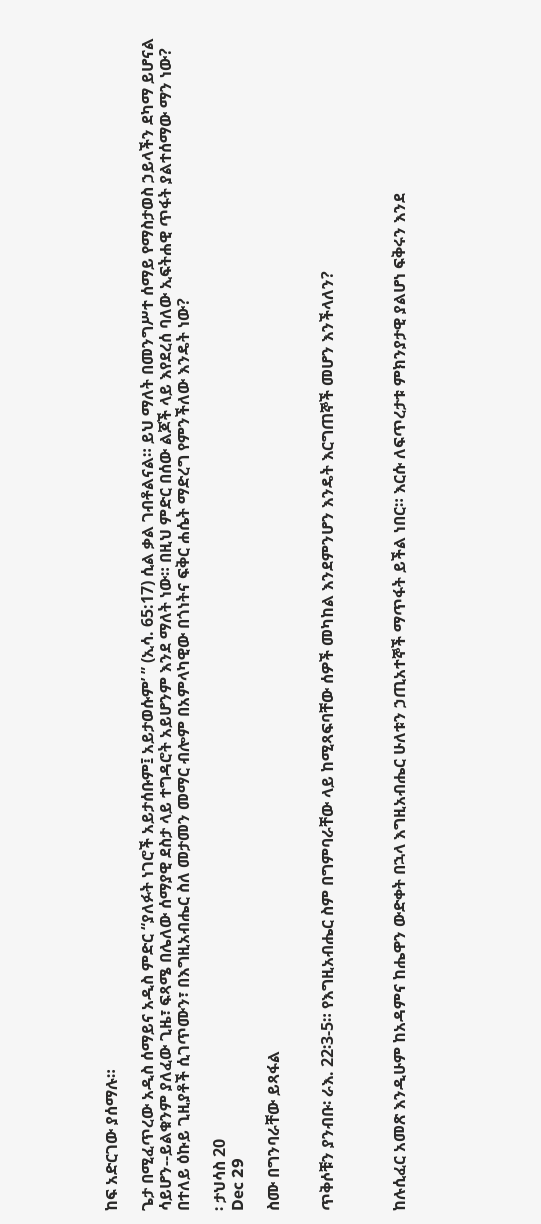ከፍ አድርገው ያሰማሉ።

ጌታ በሚፈጥረው አዲስ ሰማይና አዲስ ምድር “ያለፉት ነገሮች አይታሰቡም፤ አይታወሱም’ ” (ኢሳ. 65:17) ሲል ቃል ገብቶልናል። ይህ ማለት በመንግሥተ ሰማይ የማስታወስ ኃይላችን ደካማ ይሆናል ሳይሆን--ይልቁንም ያለፈው ጊዜ፣ ፍጻሜ በሌለው ሰማያዊ ደስታ ላይ ተግዳሮት አይሆንም እንደ ማለት ነው። በዚህ ምድር በሰው ልጆች ላይ እየደረሰ ባለው ኢፍትሐዊ ጥፋት ያልተሰማው ማን ነው? በተለይ ዕኩይ ጊዚያቶች ሲገጥሙን፣ በእግዚአብሔር ስለ መታመን መማር ብሎም በአምላካዊው በጎነትና ፍቅር ሐሴት ማድረግ የምንችለው እንዴት ነው?

፡ ታህሳስ 20
Dec 29

ስሙ በግንባራቸው ይጻፋል


ጥቅሶቹን ያንብቡ፡ ራእ. 22፡3-5። የእግዚአብሔር ስም በግምባራቸው ላይ ከሚጻፍባቸው ሰዎች መካከል እንደምንሆን እንዴት እርግጠኞች መሆን እንችላለን?



ከሉሲፈር አመጽ እንዲሁም ከአዳምና ከሔዋን ውድቀት በኋላ እግዚአብሔር ሁለቱን ኃጢአተኞች ማጥፋት ይችል ነበር። እርሱ ለፍጥረታቱ ምክንያታዊ ያልሆነ ፍቅሩን እንደ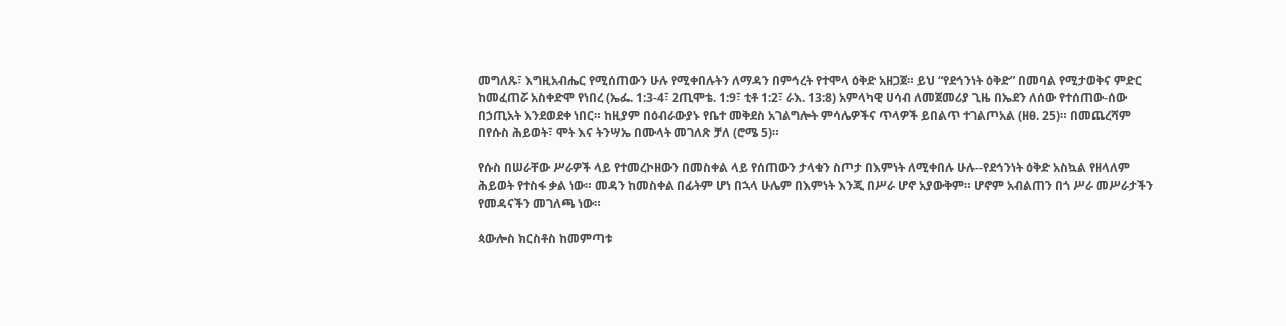መግለጹ፣ እግዚአብሔር የሚሰጠውን ሁሉ የሚቀበሉትን ለማዳን በምኅረት የተሞላ ዕቅድ አዘጋጀ። ይህ “የደኅንነት ዕቅድ” በመባል የሚታወቅና ምድር ከመፈጠሯ አስቀድሞ የነበረ (ኤፌ. 1:3-4፣ 2ጢሞቴ. 1:9፣ ቲቶ 1:2፣ ራእ. 13:8) አምላካዊ ሀሳብ ለመጀመሪያ ጊዜ በኤደን ለሰው የተሰጠው-ሰው በኃጢአት እንደወደቀ ነበር። ከዚያም በዕብራውያኑ የቤተ መቅደስ አገልግሎት ምሳሌዎችና ጥላዎች ይበልጥ ተገልጦአል (ዘፀ. 25)። በመጨረሻም በየሱስ ሕይወት፣ ሞት እና ትንሣኤ በሙላት መገለጽ ቻለ (ሮሜ 5)።

የሱስ በሠራቸው ሥራዎች ላይ የተመረኮዘውን በመስቀል ላይ የሰጠውን ታላቁን ስጦታ በእምነት ለሚቀበሉ ሁሉ--የደኅንነት ዕቅድ አስኳል የዘላለም ሕይወት የተስፋ ቃል ነው። መዳን ከመስቀል በፊትም ሆነ በኋላ ሁሌም በእምነት እንጂ በሥራ ሆኖ አያውቅም። ሆኖም አብልጠን በጎ ሥራ መሥራታችን የመዳናችን መገለጫ ነው።

ጳውሎስ ክርስቶስ ከመምጣቱ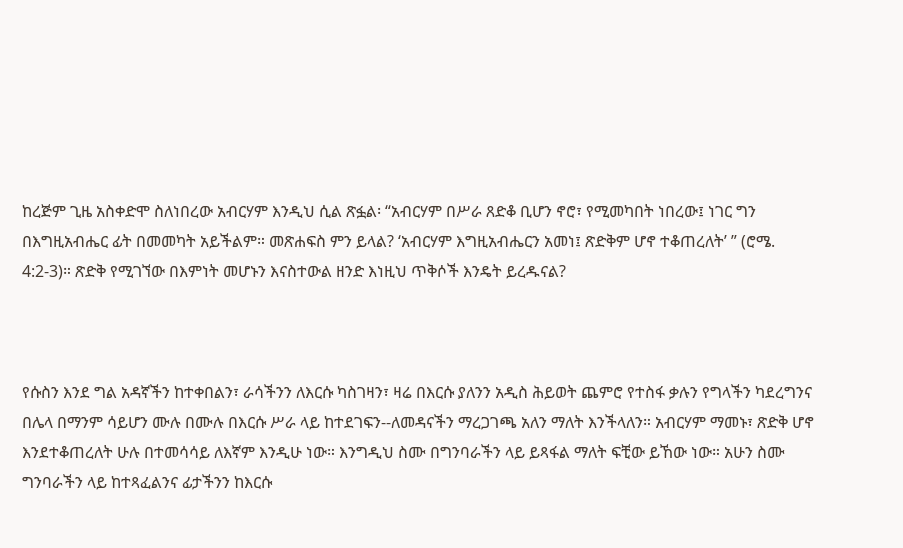ከረጅም ጊዜ አስቀድሞ ስለነበረው አብርሃም እንዲህ ሲል ጽፏል፡ “አብርሃም በሥራ ጸድቆ ቢሆን ኖሮ፣ የሚመካበት ነበረው፤ ነገር ግን በእግዚአብሔር ፊት በመመካት አይችልም። መጽሐፍስ ምን ይላል? ‘አብርሃም እግዚአብሔርን አመነ፤ ጽድቅም ሆኖ ተቆጠረለት’ ” (ሮሜ. 4:2-3)። ጽድቅ የሚገኘው በእምነት መሆኑን እናስተውል ዘንድ እነዚህ ጥቅሶች እንዴት ይረዱናል?



የሱስን እንደ ግል አዳኛችን ከተቀበልን፣ ራሳችንን ለእርሱ ካስገዛን፣ ዛሬ በእርሱ ያለንን አዲስ ሕይወት ጨምሮ የተስፋ ቃሉን የግላችን ካደረግንና በሌላ በማንም ሳይሆን ሙሉ በሙሉ በእርሱ ሥራ ላይ ከተደገፍን--ለመዳናችን ማረጋገጫ አለን ማለት እንችላለን። አብርሃም ማመኑ፣ ጽድቅ ሆኖ እንደተቆጠረለት ሁሉ በተመሳሳይ ለእኛም እንዲሁ ነው። እንግዲህ ስሙ በግንባራችን ላይ ይጻፋል ማለት ፍቺው ይኸው ነው። አሁን ስሙ ግንባራችን ላይ ከተጻፈልንና ፊታችንን ከእርሱ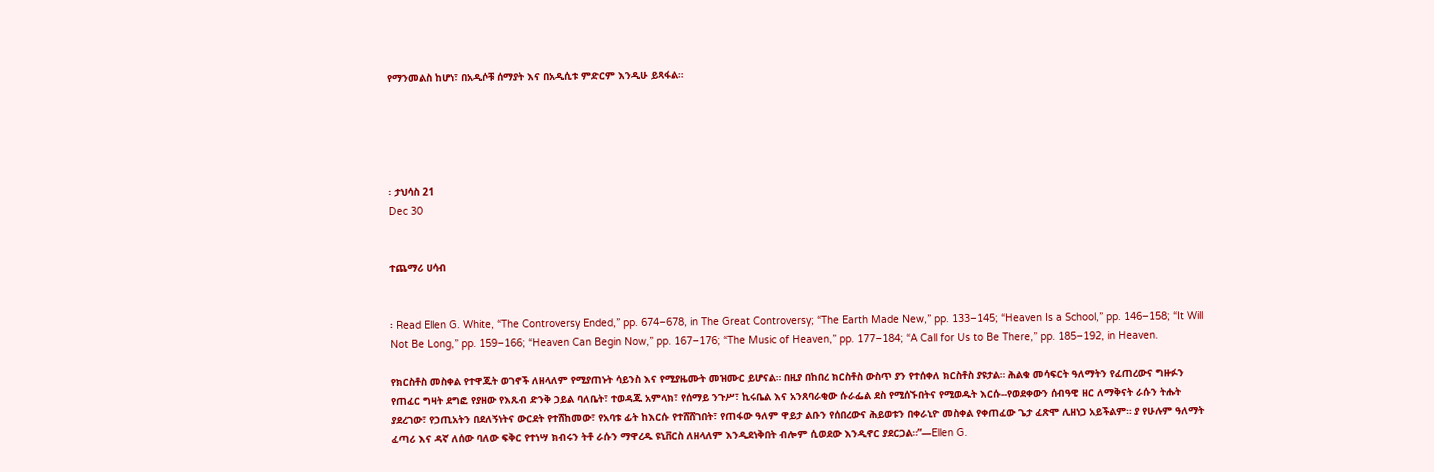የማንመልስ ከሆነ፣ በአዲሶቹ ሰማያት እና በአዲሲቱ ምድርም እንዲሁ ይጻፋል።





፡ ታህሳስ 21
Dec 30


ተጨማሪ ሀሳብ


፡ Read Ellen G. White, “The Controversy Ended,” pp. 674–678, in The Great Controversy; “The Earth Made New,” pp. 133–145; “Heaven Is a School,” pp. 146–158; “It Will Not Be Long,” pp. 159–166; “Heaven Can Begin Now,” pp. 167–176; “The Music of Heaven,” pp. 177–184; “A Call for Us to Be There,” pp. 185–192, in Heaven.

የክርስቶስ መስቀል የተዋጁት ወገኖች ለዘላለም የሚያጠኑት ሳይንስ እና የሚያዜሙት መዝሙር ይሆናል። በዚያ በከበረ ክርስቶስ ውስጥ ያን የተሰቀለ ክርስቶስ ያዩታል። ሕልቁ መሳፍርት ዓለማትን የፈጠረውና ግዙፉን የጠፈር ግዛት ደግፎ የያዘው የእጹብ ድንቅ ኃይል ባለቤት፣ ተወዳጁ አምላክ፣ የሰማይ ንጉሥ፣ ኪሩቤል እና አንጸባራቂው ሱራፌል ደስ የሚሰኙበትና የሚወዱት እርሱ--የወደቀውን ሰብዓዊ ዘር ለማቅናት ራሱን ትሑት ያደረገው፣ የኃጢአትን በደለኝነትና ውርደት የተሸከመው፣ የአባቱ ፊት ከእርሱ የተሸሸገበት፣ የጠፋው ዓለም ዋይታ ልቡን የሰበረውና ሕይወቱን በቀራኒዮ መስቀል የቀጠፈው ጌታ ፈጽሞ ሊዘነጋ አይችልም። ያ የሁሉም ዓለማት ፈጣሪ እና ዳኛ ለሰው ባለው ፍቅር የተነሣ ክብሩን ትቶ ራሱን ማዋረዱ ዩኒቨርስ ለዘላለም እንዲደነቅበት ብሎም ሲወደው እንዲኖር ያደርጋል።”—Ellen G.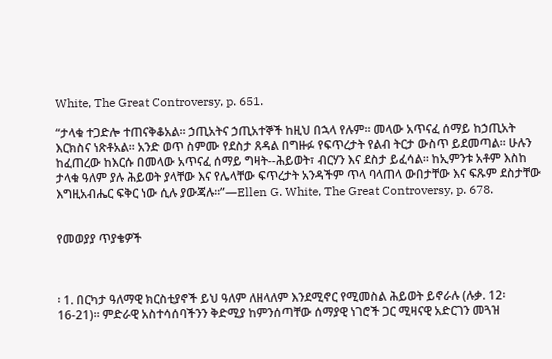White, The Great Controversy, p. 651.

“ታላቁ ተጋድሎ ተጠናቅቆአል። ኃጢአትና ኃጢአተኞች ከዚህ በኋላ የሉም። መላው አጥናፈ ሰማይ ከኃጢአት እርክስና ነጽቶአል። አንድ ወጥ ስምሙ የደስታ ጸዳል በግዙፉ የፍጥረታት የልብ ትርታ ውስጥ ይደመጣል። ሁሉን ከፈጠረው ከእርሱ በመላው አጥናፈ ሰማይ ግዛት--ሕይወት፣ ብርሃን እና ደስታ ይፈሳል። ከኢምንቱ አቶም እስከ ታላቁ ዓለም ያሉ ሕይወት ያላቸው እና የሌላቸው ፍጥረታት አንዳችም ጥላ ባላጠላ ውበታቸው እና ፍጹም ደስታቸው እግዚአብሔር ፍቅር ነው ሲሉ ያውጃሉ።”—Ellen G. White, The Great Controversy, p. 678.


የመወያያ ጥያቄዎች



፡ 1. በርካታ ዓለማዊ ክርስቲያኖች ይህ ዓለም ለዘላለም እንደሚኖር የሚመስል ሕይወት ይኖራሉ (ሉቃ. 12፡16-21)። ምድራዊ አስተሳሰባችንን ቅድሚያ ከምንሰጣቸው ሰማያዊ ነገሮች ጋር ሚዛናዊ አድርገን መጓዝ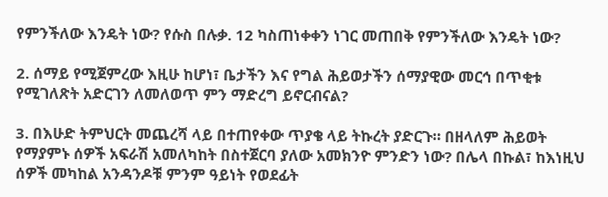የምንችለው እንዴት ነው? የሱስ በሉቃ. 12 ካስጠነቀቀን ነገር መጠበቅ የምንችለው እንዴት ነው?

2. ሰማይ የሚጀምረው እዚሁ ከሆነ፣ ቤታችን እና የግል ሕይወታችን ሰማያዊው መርኅ በጥቂቱ የሚገለጽት አድርገን ለመለወጥ ምን ማድረግ ይኖርብናል?

3. በእሁድ ትምህርት መጨረሻ ላይ በተጠየቀው ጥያቄ ላይ ትኩረት ያድርጉ። በዘላለም ሕይወት የማያምኑ ሰዎች አፍራሽ አመለካከት በስተጀርባ ያለው አመክንዮ ምንድን ነው? በሌላ በኩል፣ ከእነዚህ ሰዎች መካከል አንዳንዶቹ ምንም ዓይነት የወደፊት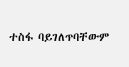ተስፋ ባይገለጥባቸውም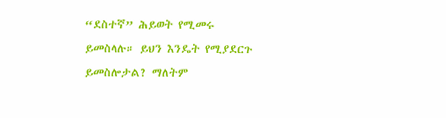“ደስተኛ” ሕይወት የሚመሩ ይመስላሉ። ይህን እንዴት የሚያደርጉ ይመስሎታል? ማለትም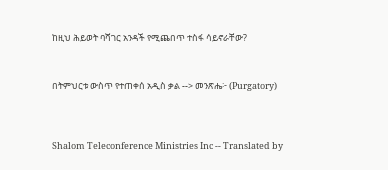ከዚህ ሕይወት ባሻገር አንዳች የሚጨበጥ ተስፋ ሳይኖራቸው?



በትምህርቱ ውስጥ የተጠቀሰ አዲስ ቃል --> መንጽሔ፦ (Purgatory)




Shalom Teleconference Ministries Inc -- Translated by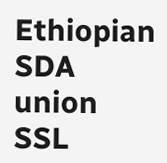Ethiopian SDA union SSL